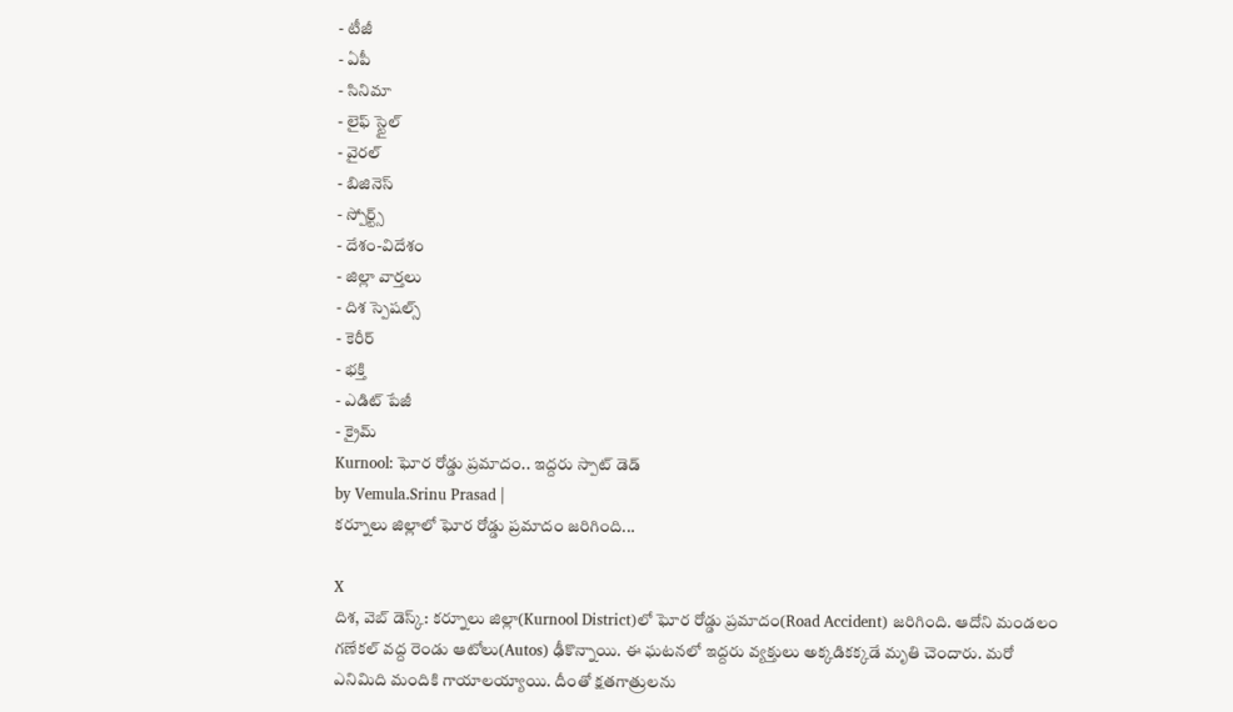- టీజీ
- ఏపీ
- సినిమా
- లైఫ్ స్టైల్
- వైరల్
- బిజినెస్
- స్పోర్ట్స్
- దేశం-విదేశం
- జిల్లా వార్తలు
- దిశ స్పెషల్స్
- కెరీర్
- భక్తి
- ఎడిట్ పేజీ
- క్రైమ్
Kurnool: ఘోర రోడ్డు ప్రమాదం.. ఇద్దరు స్పాట్ డెడ్
by Vemula.Srinu Prasad |
కర్నూలు జిల్లాలో ఘోర రోడ్డు ప్రమాదం జరిగింది...

X
దిశ, వెబ్ డెస్క్: కర్నూలు జిల్లా(Kurnool District)లో ఘోర రోడ్డు ప్రమాదం(Road Accident) జరిగింది. ఆదోని మండలం గణేకల్ వద్ద రెండు ఆటోలు(Autos) ఢీకొన్నాయి. ఈ ఘటనలో ఇద్దరు వ్యక్తులు అక్కడికక్కడే మృతి చెందారు. మరో ఎనిమిది మందికి గాయాలయ్యాయి. దీంతో క్షతగాత్రులను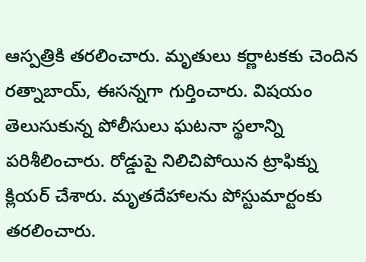ఆస్పత్రికి తరలించారు. మృతులు కర్ణాటకకు చెందిన రత్నాబాయ్, ఈసన్నగా గుర్తించారు. విషయం తెలుసుకున్న పోలీసులు ఘటనా స్థలాన్ని పరిశీలించారు. రోడ్డుపై నిలిచిపోయిన ట్రాఫిక్ను క్లియర్ చేశారు. మృతదేహాలను పోస్టుమార్టంకు తరలించారు.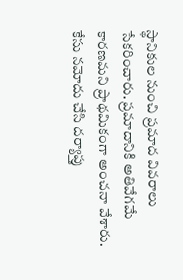స్థానికుల నుంచి ప్రమాద వివరాలు సేకరించారు. ప్రమాదానికి అతివేగమే కారణమని ప్రాథమికంగా అంచనా వేశారు. కేసు నమోదు చేసి దర్యాప్తు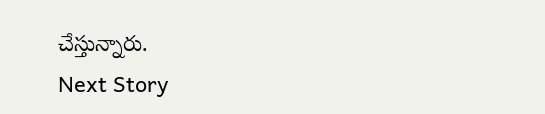చేస్తున్నారు.
Next Story